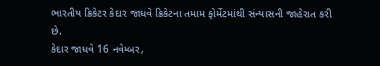ભારતીય ક્રિકેટર કેદાર જાધવે ક્રિકેટના તમામ ફોર્મેટમાંથી સંન્યાસની જાહેરાત કરી છે.
કેદાર જાધવે 16 નવેમ્બર,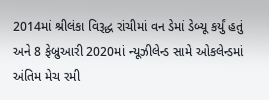2014માં શ્રીલંકા વિરૂદ્ધ રાંચીમાં વન ડેમાં ડેબ્યૂ કર્યું હતું અને 8 ફેબ્રુઆરી 2020માં ન્યૂઝીલેન્ડ સામે ઓકલેન્ડમાં અંતિમ મેચ રમી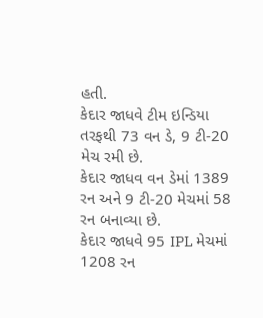હતી.
કેદાર જાધવે ટીમ ઇન્ડિયા તરફથી 73 વન ડે, 9 ટી-20 મેચ રમી છે.
કેદાર જાધવ વન ડેમાં 1389 રન અને 9 ટી-20 મેચમાં 58 રન બનાવ્યા છે.
કેદાર જાધવે 95 IPL મેચમાં 1208 રન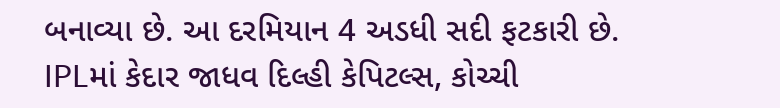બનાવ્યા છે. આ દરમિયાન 4 અડધી સદી ફટકારી છે.
IPLમાં કેદાર જાધવ દિલ્હી કેપિટલ્સ, કોચ્ચી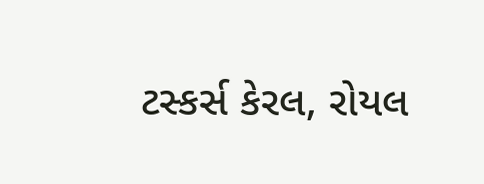ટસ્કર્સ કેરલ, રોયલ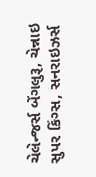ચેલેન્જર્સ બેંગલુરૂ, ચેન્નાઇ સુપર કિંગ્સ, સનરાઇઝર્સ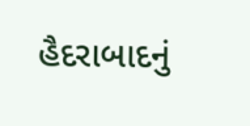હૈદરાબાદનું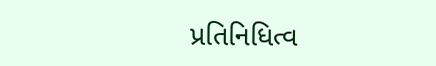પ્રતિનિધિત્વ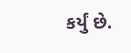કર્યું છે.